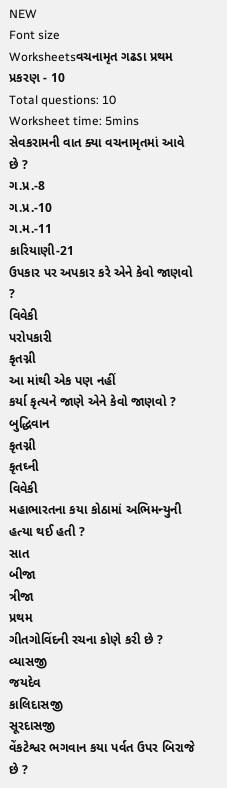NEW
Font size
Worksheetsવચનામૃત ગઢડા પ્રથમ પ્રકરણ - 10
Total questions: 10
Worksheet time: 5mins
સેવકરામની વાત ક્યા વચનામૃતમાં આવે છે ?
ગ.પ્ર.-8
ગ.પ્ર.-10
ગ.મ.-11
કારિયાણી-21
ઉપકાર પર અપકાર કરે એને કેવો જાણવો ?
વિવેકી
પરોપકારી
કૃતગ્ની
આ માંથી એક પણ નહીં
કર્યા કૃત્યને જાણે એને કેવો જાણવો ?
બુદ્ધિવાન
કૃતગ્ની
કૃતઘ્ની
વિવેકી
મહાભારતના કયા કોઠામાં અભિમન્યુની હત્યા થઈ હતી ?
સાત
બીજા
ત્રીજા
પ્રથમ
ગીતગોવિંદની રચના કોણે કરી છે ?
વ્યાસજી
જયદેવ
કાલિદાસજી
સૂરદાસજી
વેંકટેશ્વર ભગવાન કયા પર્વત ઉપર બિરાજે છે ?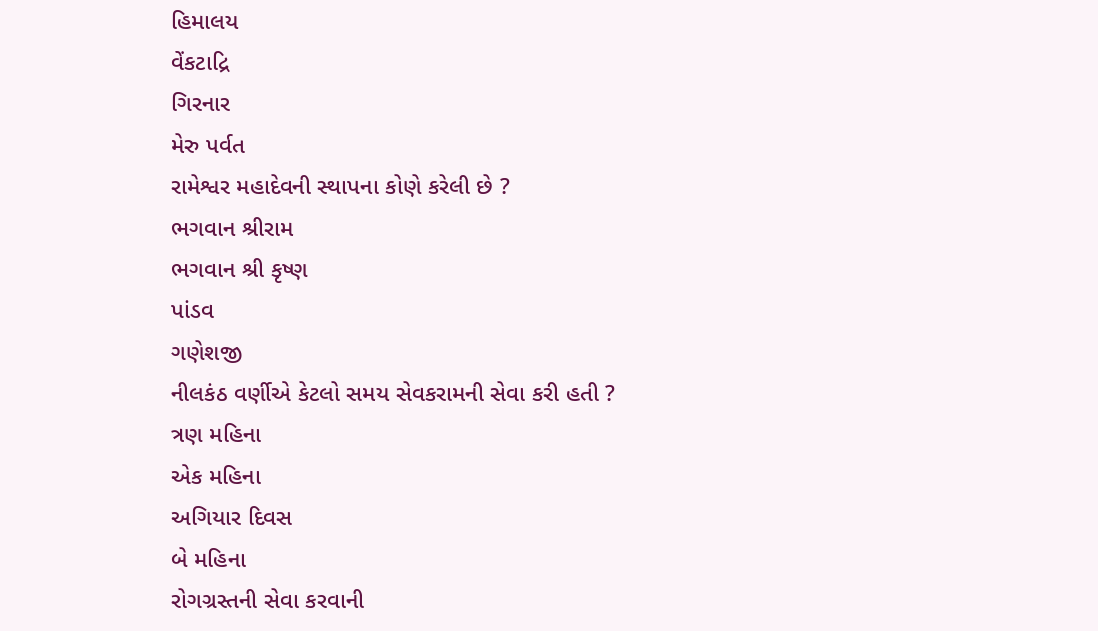હિમાલય
વેંકટાદ્રિ
ગિરનાર
મેરુ પર્વત
રામેશ્વર મહાદેવની સ્થાપના કોણે કરેલી છે ?
ભગવાન શ્રીરામ
ભગવાન શ્રી કૃષ્ણ
પાંડવ
ગણેશજી
નીલકંઠ વર્ણીએ કેટલો સમય સેવકરામની સેવા કરી હતી ?
ત્રણ મહિના
એક મહિના
અગિયાર દિવસ
બે મહિના
રોગગ્રસ્તની સેવા કરવાની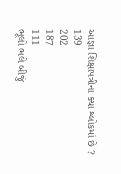આજ્ઞા શિક્ષાપત્રીના ક્યા શ્લોકમાં છે ?
139
202
187
111
ભૂલો ભલે બીજું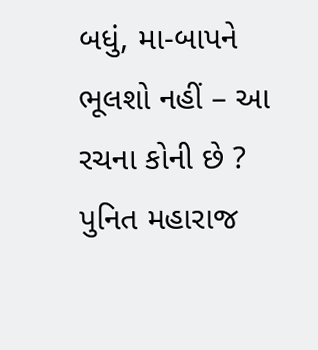બધું, મા-બાપને ભૂલશો નહીં – આ રચના કોની છે ?
પુનિત મહારાજ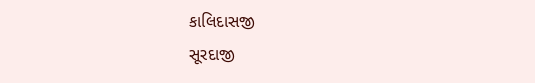કાલિદાસજી
સૂરદાજી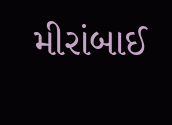મીરાંબાઈ